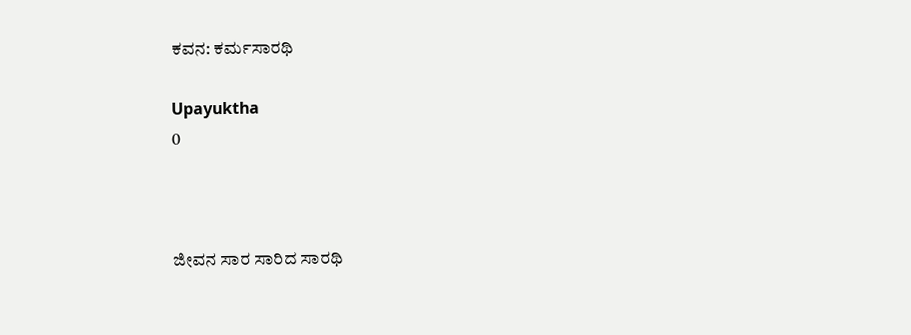ಕವನ: ಕರ್ಮಸಾರಥಿ

Upayuktha
0



ಜೀವನ ಸಾರ ಸಾರಿದ ಸಾರಥಿ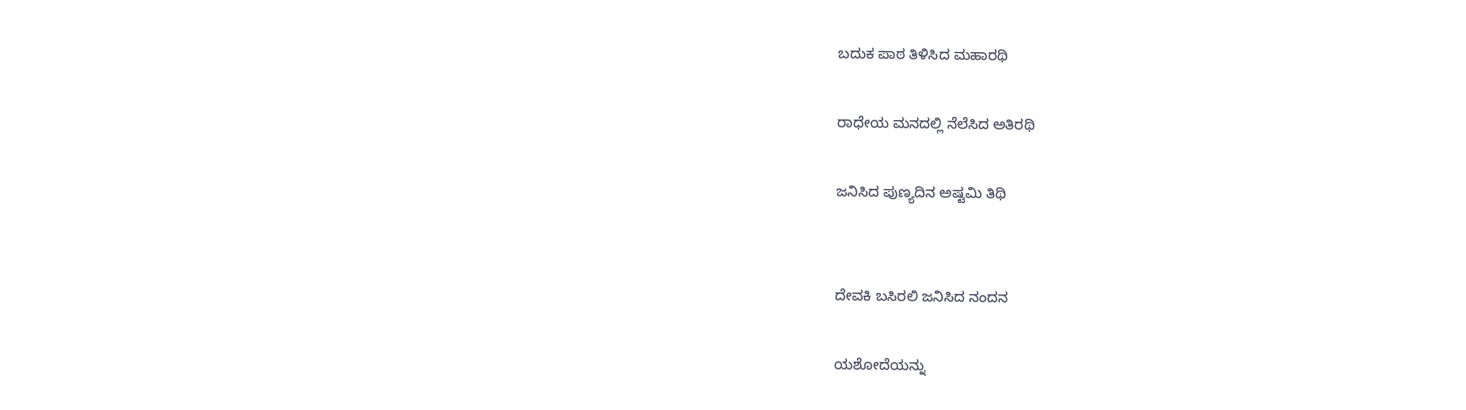ಬದುಕ ಪಾಠ ತಿಳಿಸಿದ ಮಹಾರಥಿ

ರಾಧೇಯ ಮನದಲ್ಲಿ ನೆಲೆಸಿದ ಅತಿರಥಿ

ಜನಿಸಿದ ಪುಣ್ಯದಿನ ಅಷ್ಟಮಿ ತಿಥಿ


ದೇವಕಿ ಬಸಿರಲಿ ಜನಿಸಿದ ನಂದನ

ಯಶೋದೆಯನ್ನು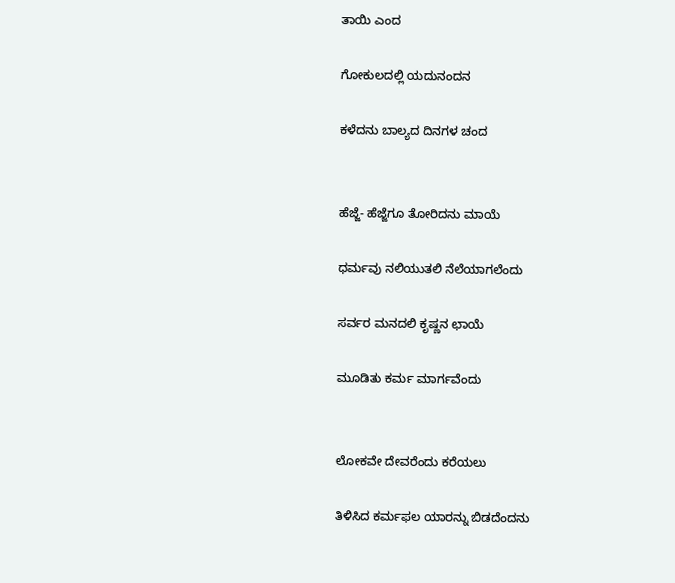ತಾಯಿ ಎಂದ

ಗೋಕುಲದಲ್ಲಿ ಯದುನಂದನ

ಕಳೆದನು ಬಾಲ್ಯದ ದಿನಗಳ ಚಂದ


ಹೆಜ್ಜೆ- ಹೆಜ್ಜೆಗೂ ತೋರಿದನು ಮಾಯೆ

ಧರ್ಮವು ನಲಿಯುತಲಿ ನೆಲೆಯಾಗಲೆಂದು

ಸರ್ವರ ಮನದಲಿ ಕೃಷ್ಣನ ಛಾಯೆ

ಮೂಡಿತು ಕರ್ಮ ಮಾರ್ಗವೆಂದು


ಲೋಕವೇ ದೇವರೆಂದು ಕರೆಯಲು

ತಿಳಿಸಿದ ಕರ್ಮಫಲ ಯಾರನ್ನು ಬಿಡದೆಂದನು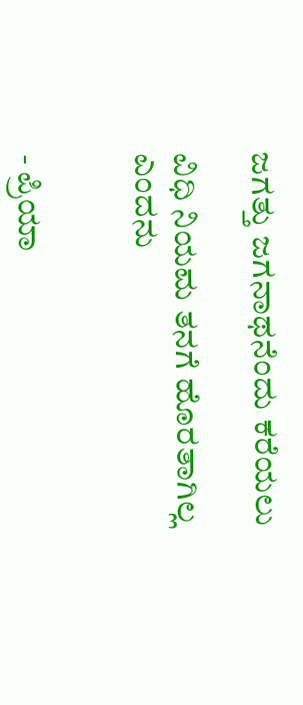ಜಗತ್ತು ಜಗನಾಥನೆಂದು ಕರೆಯಲು

ವಿಧಿ ನಿಯಮ ತನಗೆ ಹೊರತಾಗಿಲ್ಲ ಎಂದನು


- ಪ್ರಿಯಾ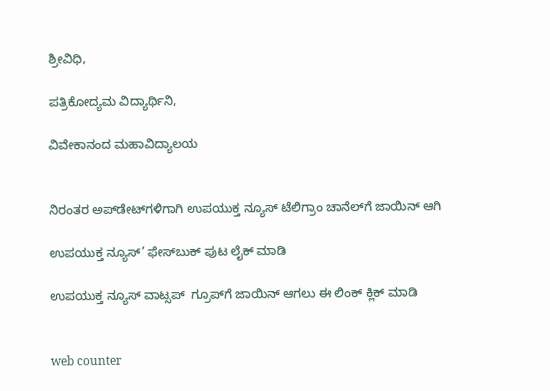ಶ್ರೀವಿಧಿ,

ಪತ್ರಿಕೋದ್ಯಮ ವಿದ್ಯಾರ್ಥಿನಿ,

ವಿವೇಕಾನಂದ ಮಹಾವಿದ್ಯಾಲಯ


ನಿರಂತರ ಅಪ್‌ಡೇಟ್‌ಗಳಿಗಾಗಿ ಉಪಯುಕ್ತ ನ್ಯೂಸ್‌ ಟೆಲಿಗ್ರಾಂ ಚಾನೆಲ್‌ಗೆ ಜಾಯಿನ್‌ ಆಗಿ

ಉಪಯುಕ್ತ ನ್ಯೂಸ್‌’ ಫೇಸ್‌ಬುಕ್ ಪುಟ ಲೈಕ್ ಮಾಡಿ

ಉಪಯುಕ್ತ ನ್ಯೂಸ್‌ ವಾಟ್ಸಪ್‌  ಗ್ರೂಪ್‌ಗೆ ಜಾಯಿನ್ ಆಗಲು ಈ ಲಿಂಕ್ ಕ್ಲಿಕ್ ಮಾಡಿ


web counter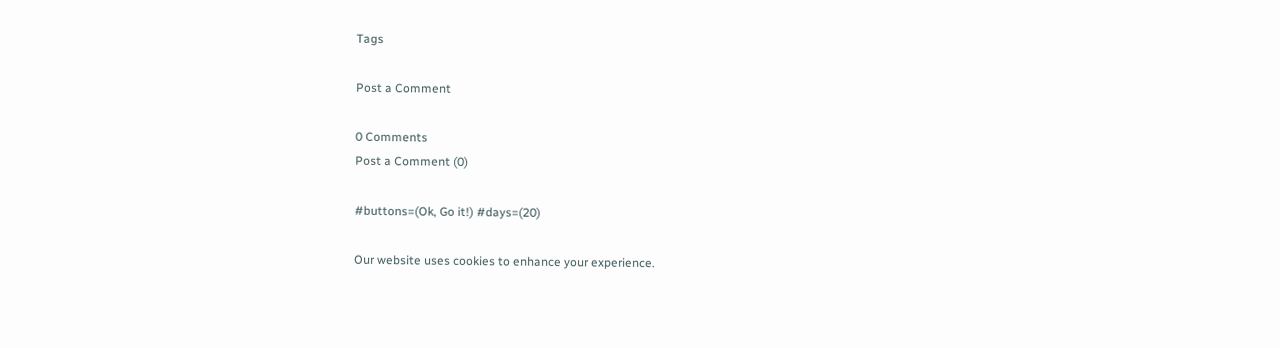Tags

Post a Comment

0 Comments
Post a Comment (0)

#buttons=(Ok, Go it!) #days=(20)

Our website uses cookies to enhance your experience.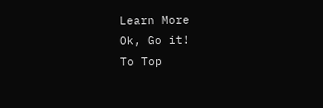Learn More
Ok, Go it!
To Top